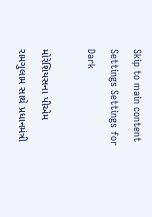Skip to main content
Settings Settings for Dark

મોરેશિયસના પીએમ રામગુલામ સાથે પ્રધાનમંત્રી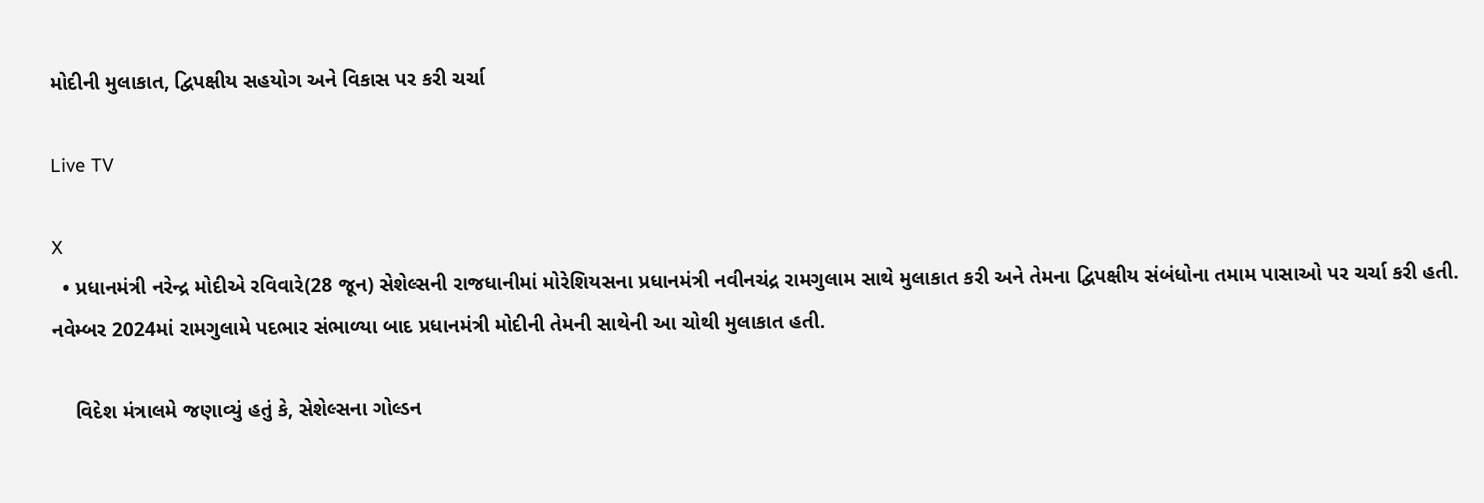મોદીની મુલાકાત, દ્વિપક્ષીય સહયોગ અને વિકાસ પર કરી ચર્ચા

Live TV

X
  • પ્રધાનમંત્રી નરેન્દ્ર મોદીએ રવિવારે(28 જૂન) સેશેલ્સની રાજધાનીમાં મોરેશિયસના પ્રધાનમંત્રી નવીનચંદ્ર રામગુલામ સાથે મુલાકાત કરી અને તેમના દ્વિપક્ષીય સંબંધોના તમામ પાસાઓ પર ચર્ચા કરી હતી.  નવેમ્બર 2024માં રામગુલામે પદભાર સંભાળ્યા બાદ પ્રધાનમંત્રી મોદીની તેમની સાથેની આ ચોથી મુલાકાત હતી.

    વિદેશ મંત્રાલમે જણાવ્યું હતું કે, સેશેલ્સના ગોલ્ડન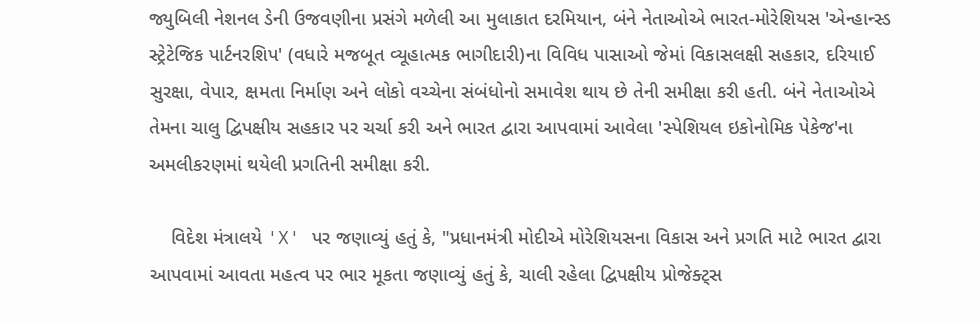જ્યુબિલી નેશનલ ડેની ઉજવણીના પ્રસંગે મળેલી આ મુલાકાત દરમિયાન, બંને નેતાઓએ ભારત-મોરેશિયસ 'એન્હાન્સ્ડ સ્ટ્રેટેજિક પાર્ટનરશિપ' (વધારે મજબૂત વ્યૂહાત્મક ભાગીદારી)ના વિવિધ પાસાઓ જેમાં વિકાસલક્ષી સહકાર, દરિયાઈ સુરક્ષા, વેપાર, ક્ષમતા નિર્માણ અને લોકો વચ્ચેના સંબંધોનો સમાવેશ થાય છે તેની સમીક્ષા કરી હતી. બંને નેતાઓએ તેમના ચાલુ દ્વિપક્ષીય સહકાર પર ચર્ચા કરી અને ભારત દ્વારા આપવામાં આવેલા 'સ્પેશિયલ ઇકોનોમિક પેકેજ'ના અમલીકરણમાં થયેલી પ્રગતિની સમીક્ષા કરી.

    વિદેશ મંત્રાલયે 'X' પર જણાવ્યું હતું કે, "પ્રધાનમંત્રી મોદીએ મોરેશિયસના વિકાસ અને પ્રગતિ માટે ભારત દ્વારા આપવામાં આવતા મહત્વ પર ભાર મૂકતા જણાવ્યું હતું કે, ચાલી રહેલા દ્વિપક્ષીય પ્રોજેક્ટ્સ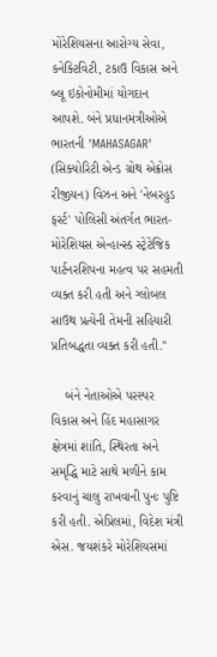મોરેશિયસના આરોગ્ય સેવા, કનેક્ટિવિટી, ટકાઉ વિકાસ અને બ્લૂ ઇકોનોમીમાં યોગદાન આપશે. બંને પ્રધાનમંત્રીઓએ ભારતની 'MAHASAGAR' (સિક્યોરિટી એન્ડ ગ્રોથ એક્રોસ રીજીયન) વિઝન અને 'નેબરહુડ ફર્સ્ટ' પોલિસી અંતર્ગત ભારત-મોરેશિયસ એન્હાન્સ્ડ સ્ટ્રેટેજિક પાર્ટનરશિપના મહત્વ પર સહમતી વ્યક્ત કરી હતી અને ગ્લોબલ સાઉથ પ્રત્યેની તેમની સહિયારી પ્રતિબદ્ધતા વ્યક્ત કરી હતી."

    બંને નેતાઓએ પરસ્પર વિકાસ અને હિંદ મહાસાગર ક્ષેત્રમાં શાંતિ, સ્થિરતા અને સમૃદ્ધિ માટે સાથે મળીને કામ કરવાનું ચાલુ રાખવાની પુનઃ પુષ્ટિ કરી હતી. એપ્રિલમાં, વિદેશ મંત્રી એસ. જયશંકરે મોરેશિયસમાં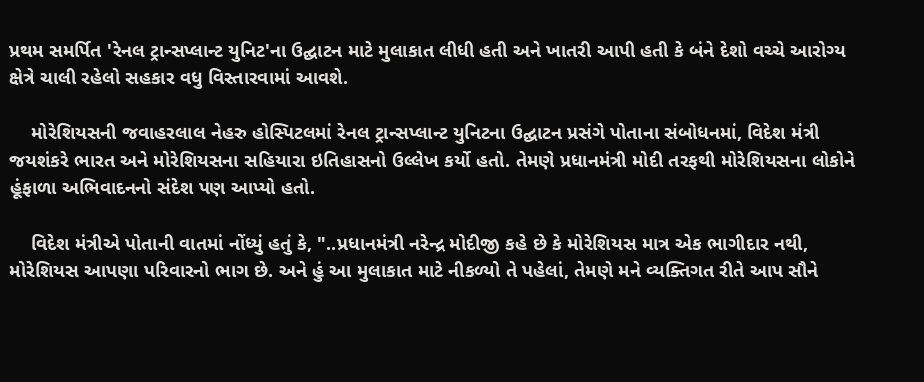પ્રથમ સમર્પિત 'રેનલ ટ્રાન્સપ્લાન્ટ યુનિટ'ના ઉદ્ઘાટન માટે મુલાકાત લીધી હતી અને ખાતરી આપી હતી કે બંને દેશો વચ્ચે આરોગ્ય ક્ષેત્રે ચાલી રહેલો સહકાર વધુ વિસ્તારવામાં આવશે.

    મોરેશિયસની જવાહરલાલ નેહરુ હોસ્પિટલમાં રેનલ ટ્રાન્સપ્લાન્ટ યુનિટના ઉદ્ઘાટન પ્રસંગે પોતાના સંબોધનમાં, વિદેશ મંત્રી જયશંકરે ભારત અને મોરેશિયસના સહિયારા ઇતિહાસનો ઉલ્લેખ કર્યો હતો. તેમણે પ્રધાનમંત્રી મોદી તરફથી મોરેશિયસના લોકોને હૂંફાળા અભિવાદનનો સંદેશ પણ આપ્યો હતો.

    વિદેશ મંત્રીએ પોતાની વાતમાં નોંધ્યું હતું કે, "..પ્રધાનમંત્રી નરેન્દ્ર મોદીજી કહે છે કે મોરેશિયસ માત્ર એક ભાગીદાર નથી, મોરેશિયસ આપણા પરિવારનો ભાગ છે. અને હું આ મુલાકાત માટે નીકળ્યો તે પહેલાં, તેમણે મને વ્યક્તિગત રીતે આપ સૌને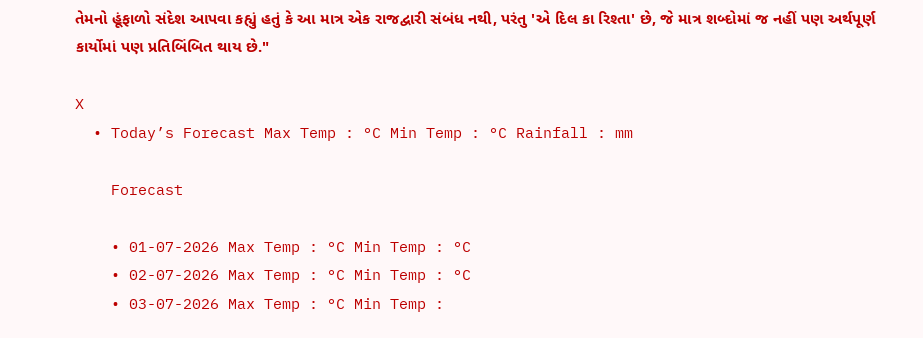તેમનો હૂંફાળો સંદેશ આપવા કહ્યું હતું કે આ માત્ર એક રાજદ્વારી સંબંધ નથી, પરંતુ 'એ દિલ કા રિશ્તા' છે, જે માત્ર શબ્દોમાં જ નહીં પણ અર્થપૂર્ણ કાર્યોમાં પણ પ્રતિબિંબિત થાય છે."

X
  • Today’s Forecast Max Temp : °C Min Temp : °C Rainfall : mm

    Forecast

    • 01-07-2026 Max Temp : °C Min Temp : °C
    • 02-07-2026 Max Temp : °C Min Temp : °C
    • 03-07-2026 Max Temp : °C Min Temp :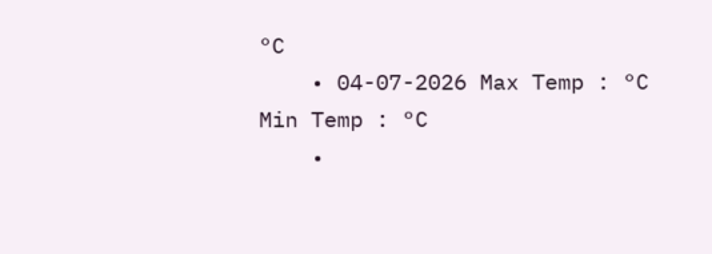°C
    • 04-07-2026 Max Temp : °C Min Temp : °C
    •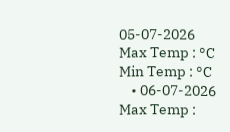05-07-2026 Max Temp : °C Min Temp : °C
    • 06-07-2026 Max Temp :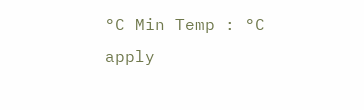°C Min Temp : °C
apply